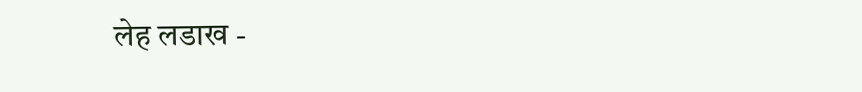लेह लडाख -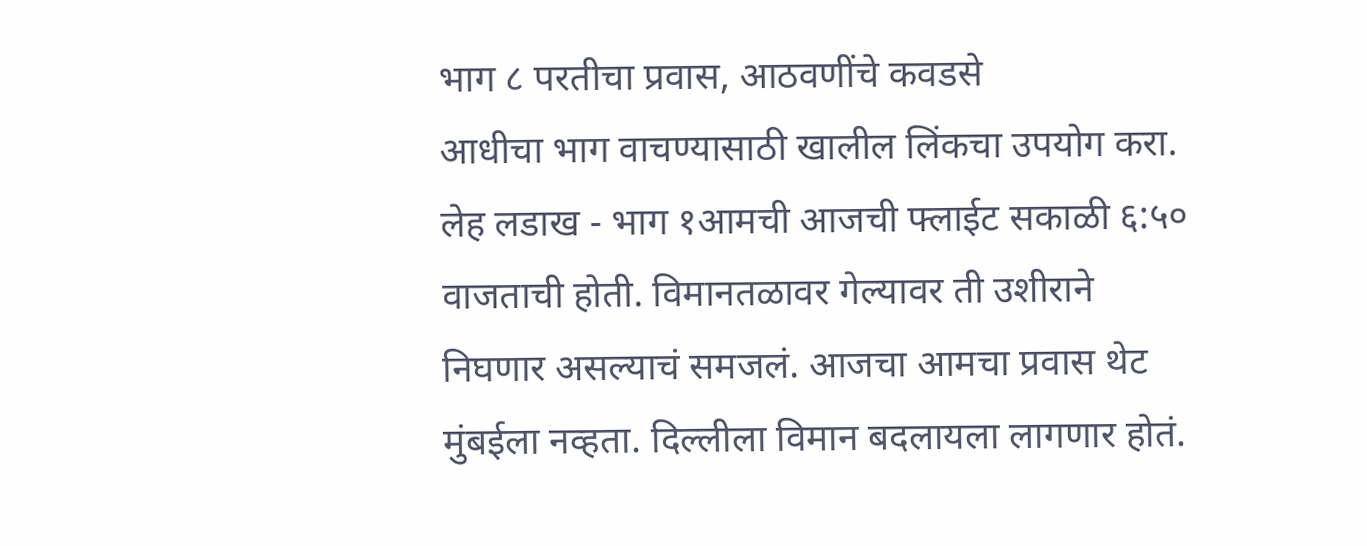भाग ८ परतीचा प्रवास, आठवणींचे कवडसे
आधीचा भाग वाचण्यासाठी खालील लिंकचा उपयोग करा.
लेह लडाख - भाग १आमची आजची फ्लाईट सकाळी ६:५० वाजताची होती. विमानतळावर गेल्यावर ती उशीराने निघणार असल्याचं समजलं. आजचा आमचा प्रवास थेट मुंबईला नव्हता. दिल्लीला विमान बदलायला लागणार होतं.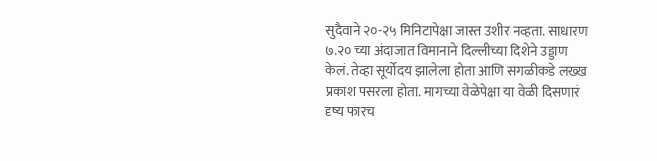सुदैवाने २०-२५ मिनिटापेक्षा जास्त उशीर नव्हता. साधारण ७.२० च्या अंदाजात विमानाने दिल्लीच्या दिशेने उड्डाण केलं. तेव्हा सूर्योदय झालेला होता आणि सगळीकडे लख्ख प्रकाश पसरला होता. मागच्या वेळेपेक्षा या वेळी दिसणारं दृष्य फारच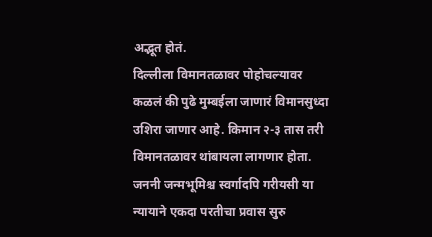अद्भूत होतं.
दिल्लीला विमानतळावर पोहोचल्यावर कळलं की पुढे मुम्बईला जाणारं विमानसुध्दा उशिरा जाणार आहे. किमान २-३ तास तरी विमानतळावर थांबायला लागणार होता. जननी जन्मभूमिश्च स्वर्गादपि गरीयसी या न्यायाने एकदा परतीचा प्रवास सुरु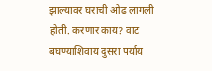झाल्यावर घराची ओढ लागली होती. करणार काय? वाट बघण्याशिवाय दुसरा पर्याय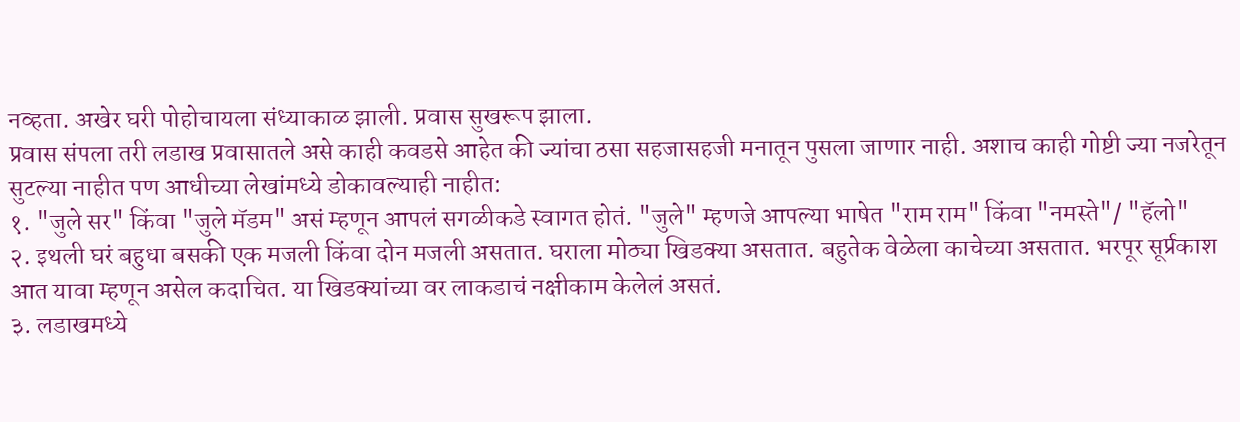नव्हता. अखेर घरी पोहोचायला संध्याकाळ झाली. प्रवास सुखरूप झाला.
प्रवास संपला तरी लडाख प्रवासातले असे काही कवडसे आहेत की ज्यांचा ठसा सहजासहजी मनातून पुसला जाणार नाही. अशाच काही गोष्टी ज्या नजरेतून सुटल्या नाहीत पण आधीच्या लेखांमध्ये डोकावल्याही नाहीत:
१. "जुले सर" किंवा "जुले मॅडम" असं म्हणून आपलं सगळीकडे स्वागत होतं. "जुले" म्हणजे आपल्या भाषेत "राम राम" किंवा "नमस्ते"/ "हॅलो"
२. इथली घरं बहुधा बसकी एक मजली किंवा दोन मजली असतात. घराला मोठ्या खिडक्या असतात. बहुतेक वेळेला काचेच्या असतात. भरपूर सूर्प्रकाश आत यावा म्हणून असेल कदाचित. या खिडक्यांच्या वर लाकडाचं नक्षीकाम केलेलं असतं.
३. लडाखमध्ये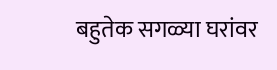बहुतेक सगळ्या घरांवर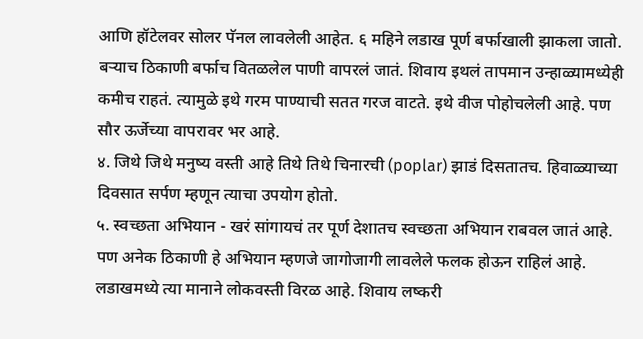आणि हॉटेलवर सोलर पॅनल लावलेली आहेत. ६ महिने लडाख पूर्ण बर्फाखाली झाकला जातो. बऱ्याच ठिकाणी बर्फाच वितळलेल पाणी वापरलं जातं. शिवाय इथलं तापमान उन्हाळ्यामध्येही कमीच राहतं. त्यामुळे इथे गरम पाण्याची सतत गरज वाटते. इथे वीज पोहोचलेली आहे. पण सौर ऊर्जेच्या वापरावर भर आहे.
४. जिथे जिथे मनुष्य वस्ती आहे तिथे तिथे चिनारची (poplar) झाडं दिसतातच. हिवाळ्याच्या दिवसात सर्पण म्हणून त्याचा उपयोग होतो.
५. स्वच्छता अभियान - खरं सांगायचं तर पूर्ण देशातच स्वच्छता अभियान राबवल जातं आहे. पण अनेक ठिकाणी हे अभियान म्हणजे जागोजागी लावलेले फलक होऊन राहिलं आहे. लडाखमध्ये त्या मानाने लोकवस्ती विरळ आहे. शिवाय लष्करी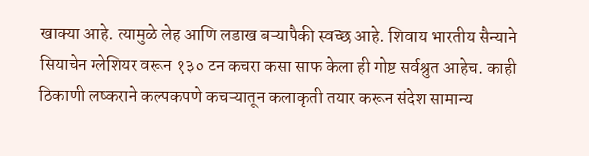खाक्या आहे. त्यामुळे लेह आणि लडाख बऱ्यापैकी स्वच्छ आहे. शिवाय भारतीय सैन्याने सियाचेन ग्लेशियर वरून १३० टन कचरा कसा साफ केला ही गोष्ट सर्वश्रुत आहेच. काही ठिकाणी लष्कराने कल्पकपणे कचऱ्यातून कलाकृती तयार करून संदेश सामान्य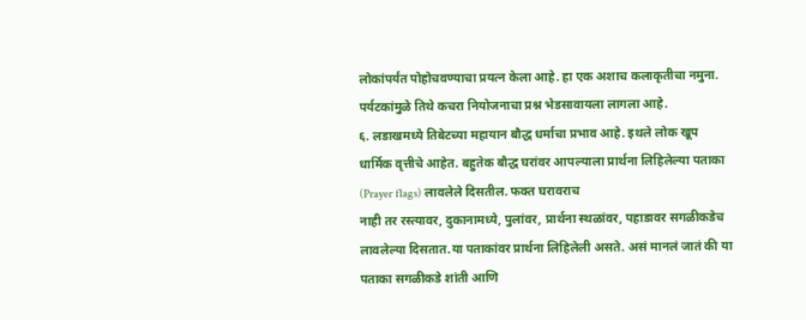लोकांपर्यंत पोहोचवण्याचा प्रयत्न केला आहे. हा एक अशाच कलाकृतीचा नमुना.
पर्यटकांमुळे तिथे कचरा नियोजनाचा प्रश्न भेडसावायला लागला आहे.
६. लडाखमध्ये तिबेटच्या महायान बौद्ध धर्माचा प्रभाव आहे. इथले लोक खूप धार्मिक वृत्तीचे आहेत. बहुतेक बौद्ध घरांवर आपल्याला प्रार्थना लिहिलेल्या पताका (Prayer flags) लावलेले दिसतील. फक्त घरावराच
नाही तर रस्त्यावर, दुकानामध्ये, पुलांवर, प्रार्थना स्थळांवर, पहाडावर सगळीकडेच लावलेल्या दिसतात.या पताकांवर प्रार्थना लिहिलेली असते. असं मानलं जातं की या पताका सगळीकडे शांती आणि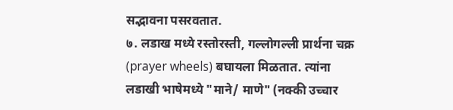सद्भावना पसरवतात.
७. लडाख मध्ये रस्तोरस्ती, गल्लोगल्ली प्रार्थना चक्र (prayer wheels) बघायला मिळतात. त्यांना लडाखी भाषेमध्ये "माने/ माणे" (नक्की उच्चार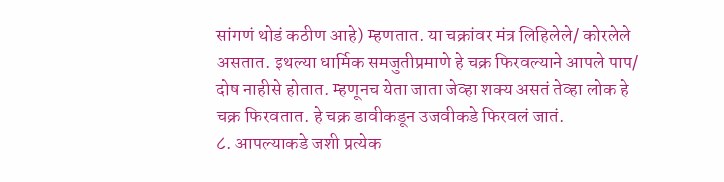सांगणं थोडं कठीण आहे) म्हणतात. या चक्रांवर मंत्र लिहिलेले/ कोरलेले असतात. इथल्या धार्मिक समजुतीप्रमाणे हे चक्र फिरवल्याने आपले पाप/ दोष नाहीसे होतात. म्हणूनच येता जाता जेव्हा शक्य असतं तेव्हा लोक हे चक्र फिरवतात. हे चक्र डावीकडून उजवीकडे फिरवलं जातं.
८. आपल्याकडे जशी प्रत्येक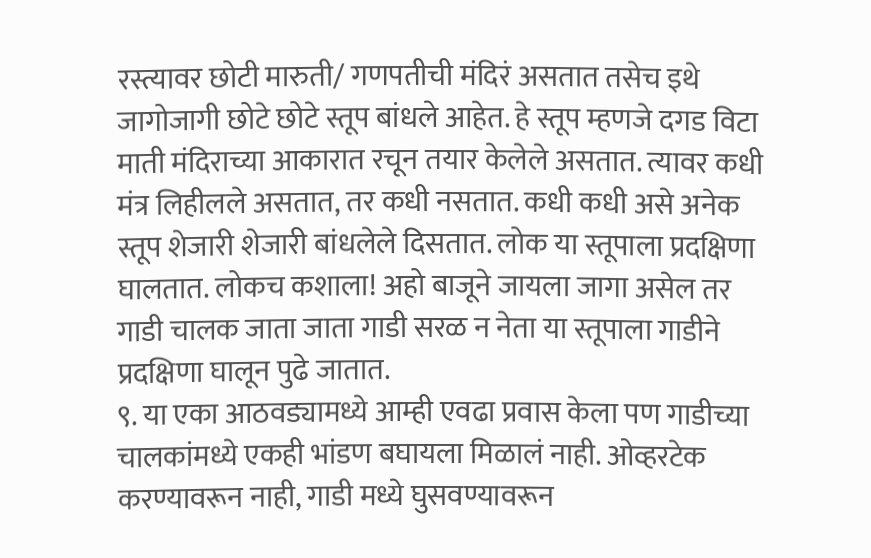रस्त्यावर छोटी मारुती/ गणपतीची मंदिरं असतात तसेच इथे जागोजागी छोटे छोटे स्तूप बांधले आहेत. हे स्तूप म्हणजे दगड विटा माती मंदिराच्या आकारात रचून तयार केलेले असतात. त्यावर कधी मंत्र लिहीलले असतात, तर कधी नसतात. कधी कधी असे अनेक स्तूप शेजारी शेजारी बांधलेले दिसतात. लोक या स्तूपाला प्रदक्षिणा घालतात. लोकच कशाला! अहो बाजूने जायला जागा असेल तर गाडी चालक जाता जाता गाडी सरळ न नेता या स्तूपाला गाडीने प्रदक्षिणा घालून पुढे जातात.
९. या एका आठवड्यामध्ये आम्ही एवढा प्रवास केला पण गाडीच्या चालकांमध्ये एकही भांडण बघायला मिळालं नाही. ओव्हरटेक करण्यावरून नाही, गाडी मध्ये घुसवण्यावरून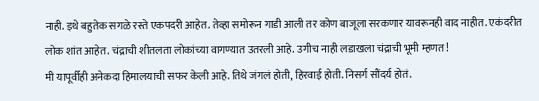नाही. इथे बहुतेक सगळे रस्ते एकपदरी आहेत. तेव्हा समोरून गाडी आली तर कोण बाजूला सरकणार यावरूनही वाद नाहीत. एकंदरीत लोक शांत आहेत. चंद्राची शीतलता लोकांच्या वागण्यात उतरली आहे. उगीच नाही लडाखला चंद्राची भूमी म्हणत!
मी यापूर्वीही अनेकदा हिमालयाची सफर केली आहे. तिथे जंगलं होती, हिरवाई होती. निसर्ग सौंदर्य होतं.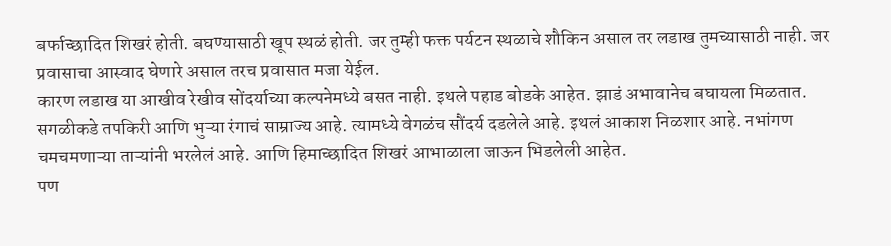बर्फाच्छादित शिखरं होती. बघण्यासाठी खूप स्थळं होती. जर तुम्ही फक्त पर्यटन स्थळाचे शौकिन असाल तर लडाख तुमच्यासाठी नाही. जर प्रवासाचा आस्वाद घेणारे असाल तरच प्रवासात मजा येईल.
कारण लडाख या आखीव रेखीव सोंदर्याच्या कल्पनेमध्ये बसत नाही. इथले पहाड बोडके आहेत. झाडं अभावानेच बघायला मिळतात. सगळीकडे तपकिरी आणि भुऱ्या रंगाचं साम्राज्य आहे. त्यामध्ये वेगळंच सौंदर्य दडलेले आहे. इथलं आकाश निळशार आहे. नभांगण चमचमणाऱ्या ताऱ्यांनी भरलेलं आहे. आणि हिमाच्छादित शिखरं आभाळाला जाऊन भिडलेली आहेत.
पण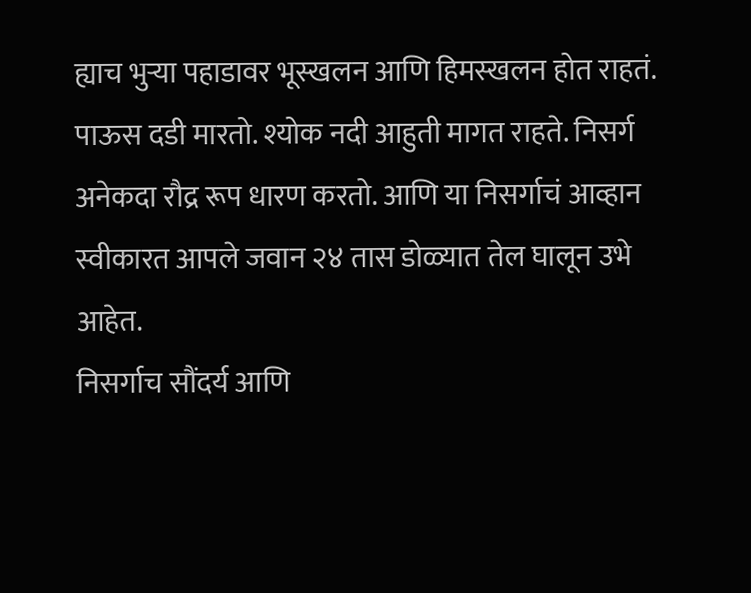ह्याच भुऱ्या पहाडावर भूस्खलन आणि हिमस्खलन होत राहतं. पाऊस दडी मारतो. श्योक नदी आहुती मागत राहते. निसर्ग अनेकदा रौद्र रूप धारण करतो. आणि या निसर्गाचं आव्हान स्वीकारत आपले जवान २४ तास डोळ्यात तेल घालून उभे आहेत.
निसर्गाच सौंदर्य आणि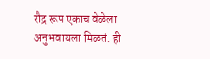रौद्र रूप एकाच वेळेला अनुभवायला मिळतं. ही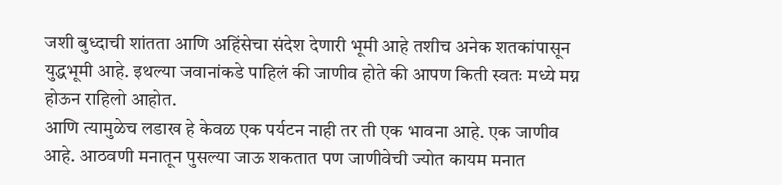जशी बुध्दाची शांतता आणि अहिंसेचा संदेश देणारी भूमी आहे तशीच अनेक शतकांपासून युद्धभूमी आहे. इथल्या जवानांकडे पाहिलं की जाणीव होते की आपण किती स्वतः मध्ये मग्न होऊन राहिलो आहोत.
आणि त्यामुळेच लडाख हे केवळ एक पर्यटन नाही तर ती एक भावना आहे. एक जाणीव आहे. आठवणी मनातून पुसल्या जाऊ शकतात पण जाणीवेची ज्योत कायम मनात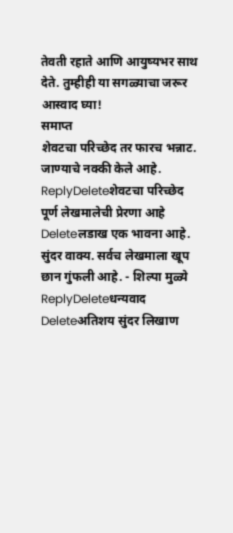तेवती रहाते आणि आयुष्यभर साथ देते. तुम्हीही या सगळ्याचा जरूर आस्वाद घ्या!
समाप्त
शेवटचा परिच्छेद तर फारच भन्नाट. जाण्याचे नक्की केले आहे.
ReplyDeleteशेवटचा परिच्छेद पूर्ण लेखमालेची प्रेरणा आहे
Deleteलडाख एक भावना आहे. सुंदर वाक्य. सर्वच लेखमाला खूप छान गुंफली आहे. - शिल्पा मुळ्ये
ReplyDeleteधन्यवाद
Deleteअतिशय सुंदर लिखाण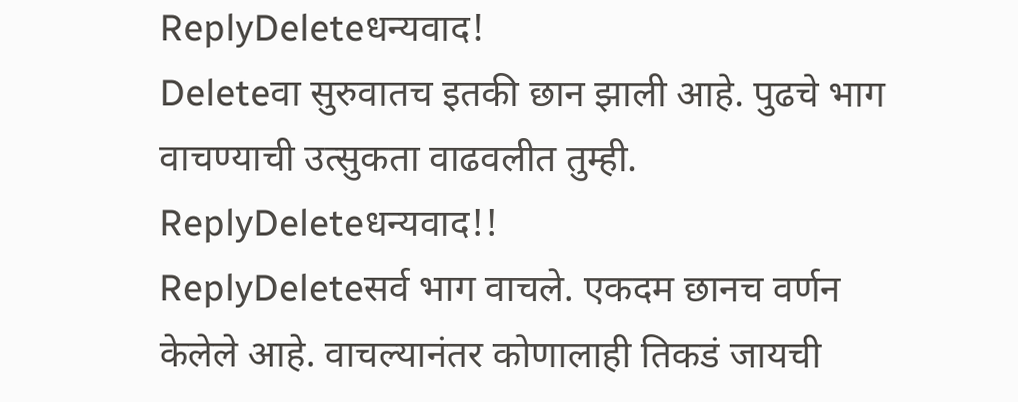ReplyDeleteधन्यवाद!
Deleteवा सुरुवातच इतकी छान झाली आहे. पुढचे भाग वाचण्याची उत्सुकता वाढवलीत तुम्ही.
ReplyDeleteधन्यवाद!!
ReplyDeleteसर्व भाग वाचले. एकदम छानच वर्णन केलेले आहे. वाचल्यानंतर कोणालाही तिकडं जायची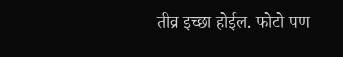तीव्र इच्छा होईल. फोटो पण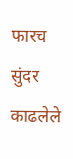फारच सुंदर काढलेले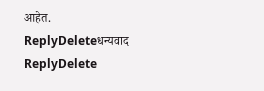आहेत.
ReplyDeleteधन्यवाद
ReplyDelete